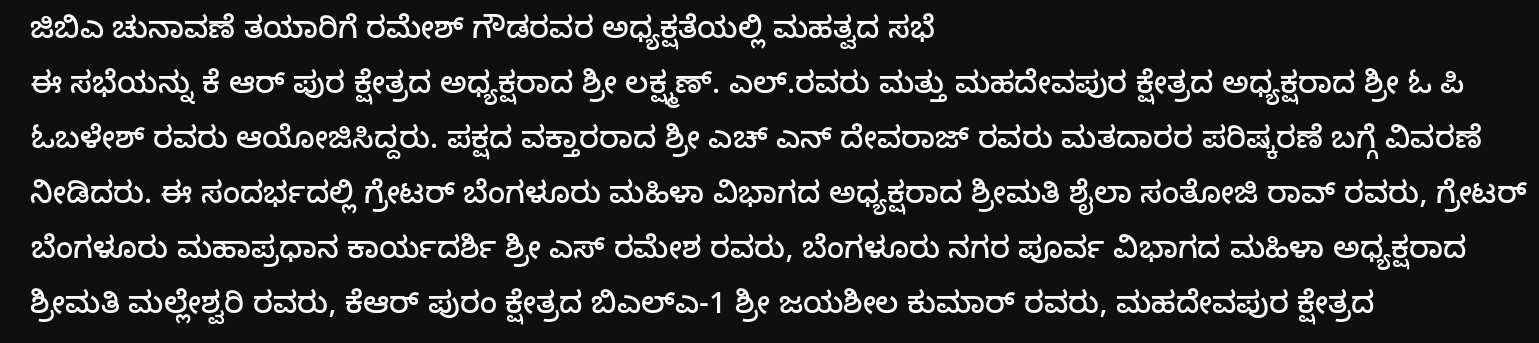ಜಿಬಿಎ ಚುನಾವಣೆ ತಯಾರಿಗೆ ರಮೇಶ್ ಗೌಡರವರ ಅಧ್ಯಕ್ಷತೆಯಲ್ಲಿ ಮಹತ್ವದ ಸಭೆ
ಈ ಸಭೆಯನ್ನು ಕೆ ಆರ್ ಪುರ ಕ್ಷೇತ್ರದ ಅಧ್ಯಕ್ಷರಾದ ಶ್ರೀ ಲಕ್ಷ್ಮಣ್. ಎಲ್.ರವರು ಮತ್ತು ಮಹದೇವಪುರ ಕ್ಷೇತ್ರದ ಅಧ್ಯಕ್ಷರಾದ ಶ್ರೀ ಓ ಪಿ ಓಬಳೇಶ್ ರವರು ಆಯೋಜಿಸಿದ್ದರು. ಪಕ್ಷದ ವಕ್ತಾರರಾದ ಶ್ರೀ ಎಚ್ ಎನ್ ದೇವರಾಜ್ ರವರು ಮತದಾರರ ಪರಿಷ್ಕರಣೆ ಬಗ್ಗೆ ವಿವರಣೆ ನೀಡಿದರು. ಈ ಸಂದರ್ಭದಲ್ಲಿ ಗ್ರೇಟರ್ ಬೆಂಗಳೂರು ಮಹಿಳಾ ವಿಭಾಗದ ಅಧ್ಯಕ್ಷರಾದ ಶ್ರೀಮತಿ ಶೈಲಾ ಸಂತೋಜಿ ರಾವ್ ರವರು, ಗ್ರೇಟರ್ ಬೆಂಗಳೂರು ಮಹಾಪ್ರಧಾನ ಕಾರ್ಯದರ್ಶಿ ಶ್ರೀ ಎಸ್ ರಮೇಶ ರವರು, ಬೆಂಗಳೂರು ನಗರ ಪೂರ್ವ ವಿಭಾಗದ ಮಹಿಳಾ ಅಧ್ಯಕ್ಷರಾದ ಶ್ರೀಮತಿ ಮಲ್ಲೇಶ್ವರಿ ರವರು, ಕೆಆರ್ ಪುರಂ ಕ್ಷೇತ್ರದ ಬಿಎಲ್ಎ-1 ಶ್ರೀ ಜಯಶೀಲ ಕುಮಾರ್ ರವರು, ಮಹದೇವಪುರ ಕ್ಷೇತ್ರದ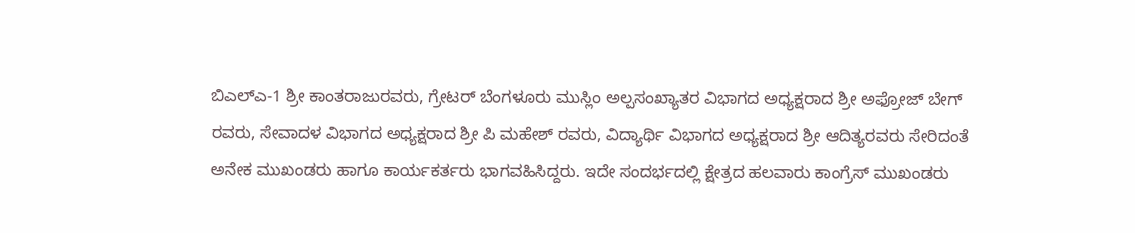ಬಿಎಲ್ಎ-1 ಶ್ರೀ ಕಾಂತರಾಜುರವರು, ಗ್ರೇಟರ್ ಬೆಂಗಳೂರು ಮುಸ್ಲಿಂ ಅಲ್ಪಸಂಖ್ಯಾತರ ವಿಭಾಗದ ಅಧ್ಯಕ್ಷರಾದ ಶ್ರೀ ಅಫ್ರೋಜ್ ಬೇಗ್ ರವರು, ಸೇವಾದಳ ವಿಭಾಗದ ಅಧ್ಯಕ್ಷರಾದ ಶ್ರೀ ಪಿ ಮಹೇಶ್ ರವರು, ವಿದ್ಯಾರ್ಥಿ ವಿಭಾಗದ ಅಧ್ಯಕ್ಷರಾದ ಶ್ರೀ ಆದಿತ್ಯರವರು ಸೇರಿದಂತೆ ಅನೇಕ ಮುಖಂಡರು ಹಾಗೂ ಕಾರ್ಯಕರ್ತರು ಭಾಗವಹಿಸಿದ್ದರು. ಇದೇ ಸಂದರ್ಭದಲ್ಲಿ ಕ್ಷೇತ್ರದ ಹಲವಾರು ಕಾಂಗ್ರೆಸ್ ಮುಖಂಡರು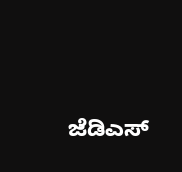ಜೆಡಿಎಸ್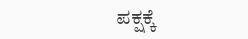ಪಕ್ಷಕ್ಕೆ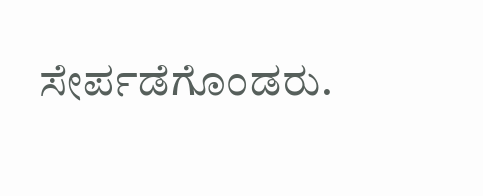ಸೇರ್ಪಡೆಗೊಂಡರು.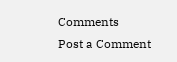Comments
Post a Comment